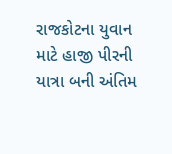રાજકોટના યુવાન માટે હાજી પીરની યાત્રા બની અંતિમ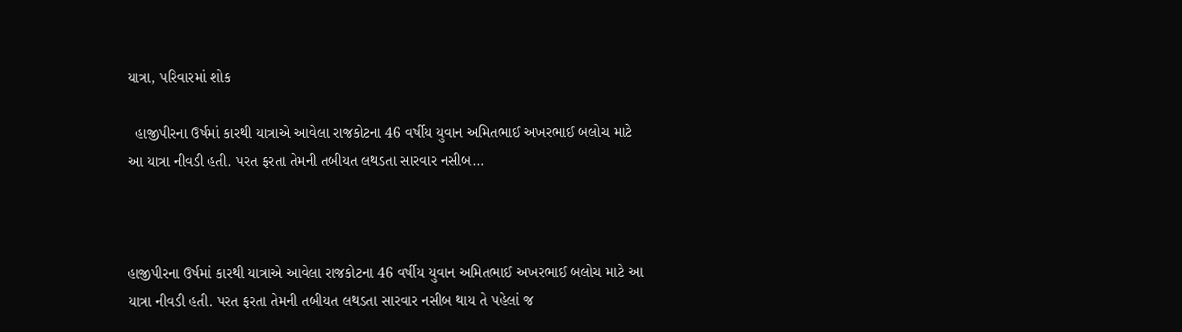યાત્રા, પરિવારમાં શોક

  હાજીપીરના ઉર્ષમાં કારથી યાત્રાએ આવેલા રાજકોટના 46 વર્ષીય યુવાન અમિતભાઈ અખરભાઈ બલોચ માટે આ યાત્રા નીવડી હતી. પરત ફરતા તેમની તબીયત લથડતા સારવાર નસીબ…



હાજીપીરના ઉર્ષમાં કારથી યાત્રાએ આવેલા રાજકોટના 46 વર્ષીય યુવાન અમિતભાઈ અખરભાઈ બલોચ માટે આ યાત્રા નીવડી હતી. પરત ફરતા તેમની તબીયત લથડતા સારવાર નસીબ થાય તે પહેલાં જ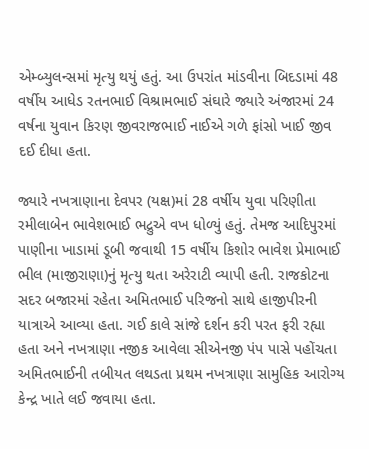એમ્બ્યુલન્સમાં મૃત્યુ થયું હતું. આ ઉપરાંત માંડવીના બિદડામાં 48 વર્ષીય આધેડ રતનભાઈ વિશ્રામભાઈ સંઘારે જ્યારે અંજારમાં 24 વર્ષના યુવાન કિરણ જીવરાજભાઈ નાઈએ ગળે ફાંસો ખાઈ જીવ દઈ દીધા હતા.

જ્યારે નખત્રાણાના દેવપર (યક્ષ)માં 28 વર્ષીય યુવા પરિણીતા રમીલાબેન ભાવેશભાઈ ભદ્રુએ વખ ધોળ્યું હતું. તેમજ આદિપુરમાં પાણીના ખાડામાં ડૂબી જવાથી 15 વર્ષીય કિશોર ભાવેશ પ્રેમાભાઈ ભીલ (માજીરાણા)નું મૃત્યુ થતા અરેરાટી વ્યાપી હતી. રાજકોટના સદર બજારમાં રહેતા અમિતભાઈ પરિજનો સાથે હાજીપીરની યાત્રાએ આવ્યા હતા. ગઈ કાલે સાંજે દર્શન કરી પરત ફરી રહ્યા હતા અને નખત્રાણા નજીક આવેલા સીએનજી પંપ પાસે પહોંચતા અમિતભાઈની તબીયત લથડતા પ્રથમ નખત્રાણા સામુહિક આરોગ્ય કેન્દ્ર ખાતે લઈ જવાયા હતા.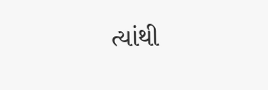ત્યાંથી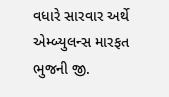વધારે સારવાર અર્થે એમ્બ્યુલન્સ મારફત ભુજની જી.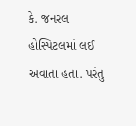કે. જનરલ હોસ્પિટલમાં લઈ અવાતા હતા. પરંતુ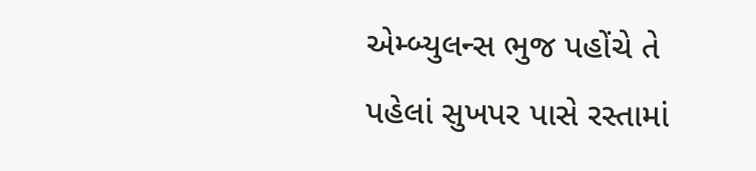એમ્બ્યુલન્સ ભુજ પહોંચે તે પહેલાં સુખપર પાસે રસ્તામાં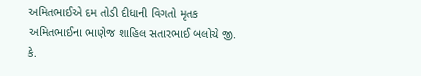અમિતભાઈએ દમ તોડી દીધાની વિગતો મૃતક અમિતભાઈના ભાણેજ શાહિલ સતારભાઈ બલોચે જી. કે.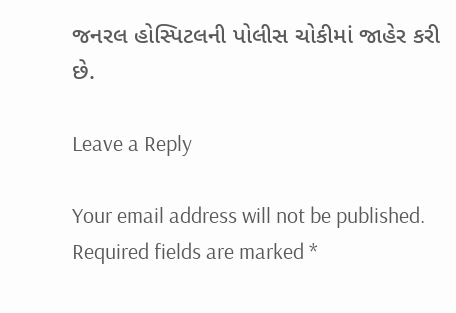જનરલ હોસ્પિટલની પોલીસ ચોકીમાં જાહેર કરી છે.

Leave a Reply

Your email address will not be published. Required fields are marked *